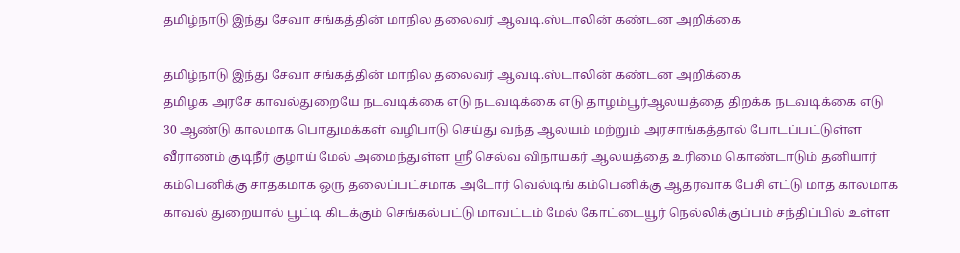தமிழ்நாடு இந்து சேவா சங்கத்தின் மாநில தலைவர் ஆவடி.ஸ்டாலின் கண்டன அறிக்கை

தமிழ்நாடு இந்து சேவா சங்கத்தின் மாநில தலைவர் ஆவடி.ஸ்டாலின் கண்டன அறிக்கை
தமிழக அரசே காவல்துறையே நடவடிக்கை எடு நடவடிக்கை எடு தாழம்பூர்ஆலயத்தை திறக்க நடவடிக்கை எடு 30 ஆண்டு காலமாக பொதுமக்கள் வழிபாடு செய்து வந்த ஆலயம் மற்றும் அரசாங்கத்தால் போடப்பட்டுள்ள வீராணம் குடிநீர் குழாய் மேல் அமைந்துள்ள ஸ்ரீ செல்வ விநாயகர் ஆலயத்தை உரிமை கொண்டாடும் தனியார் கம்பெனிக்கு சாதகமாக ஒரு தலைப்பட்சமாக அடோர் வெல்டிங் கம்பெனிக்கு ஆதரவாக பேசி எட்டு மாத காலமாக காவல் துறையால் பூட்டி கிடக்கும் செங்கல்பட்டு மாவட்டம் மேல் கோட்டையூர் நெல்லிக்குப்பம் சந்திப்பில் உள்ள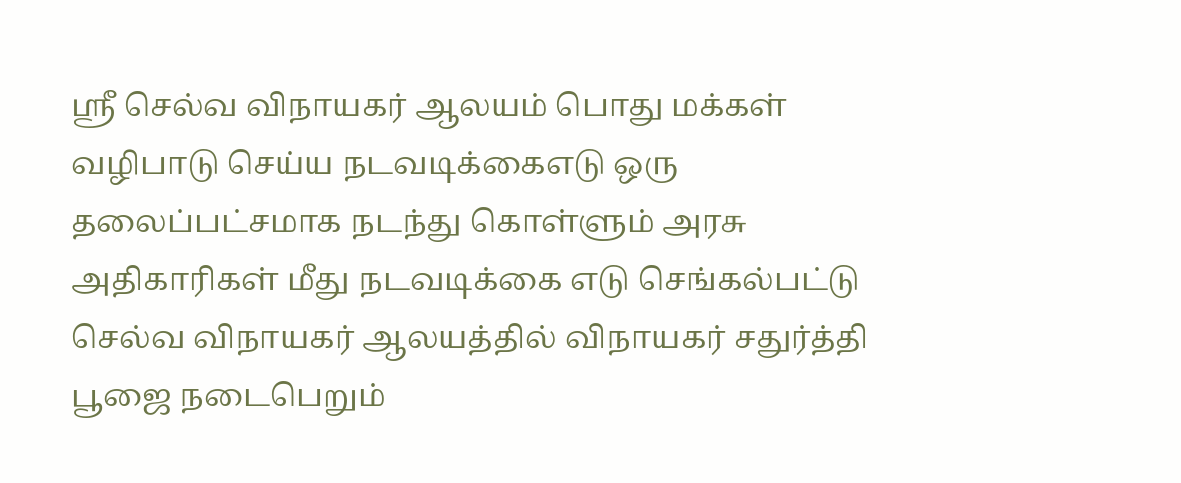ஸ்ரீ செல்வ விநாயகர் ஆலயம் பொது மக்கள் வழிபாடு செய்ய நடவடிக்கைஎடு ஒரு தலைப்பட்சமாக நடந்து கொள்ளும் அரசு அதிகாரிகள் மீது நடவடிக்கை எடு செங்கல்பட்டு செல்வ விநாயகர் ஆலயத்தில் விநாயகர் சதுர்த்தி பூஜை நடைபெறும்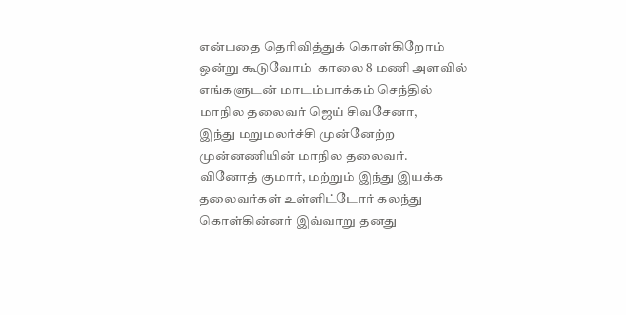என்பதை தெரிவித்துக் கொள்கிறோம்  ஒன்று கூடுவோம்  காலை 8 மணி அளவில் எங்களுடன் மாடம்பாக்கம் செந்தில்
மாநில தலைவர் ஜெய் சிவசேனா,
இந்து மறுமலர்ச்சி முன்னேற்ற முன்னணியின் மாநில தலைவர்.
வினோத் குமார், மற்றும் இந்து இயக்க தலைவர்கள் உள்ளிட்டோர் கலந்து கொள்கின்னர் இவ்வாறு தனது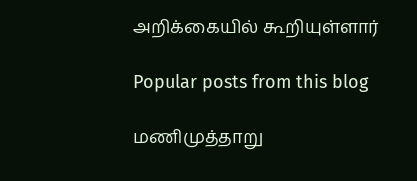அறிக்கையில் கூறியுள்ளார்

Popular posts from this blog

மணிமுத்தாறு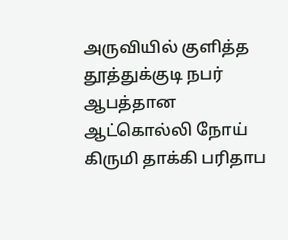அருவியில் குளித்த தூத்துக்குடி நபர் ஆபத்தான ஆட்கொல்லி நோய் கிருமி தாக்கி பரிதாப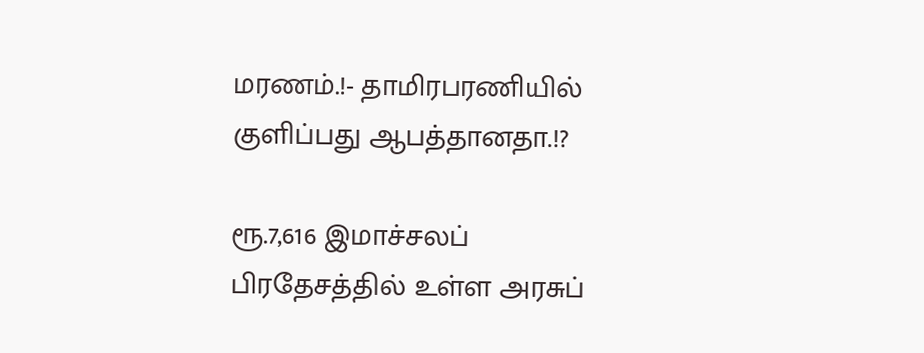மரணம்.!- தாமிரபரணியில் குளிப்பது ஆபத்தானதா.!?

ரூ.7,616 இமாச்சலப் பிரதேசத்தில் உள்ள அரசுப்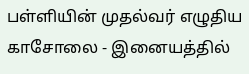பள்ளியின் முதல்வர் எழுதிய காசோலை - இனையத்தில்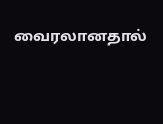வைரலானதால்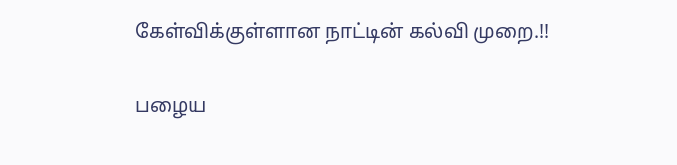கேள்விக்குள்ளான நாட்டின் கல்வி முறை.!!

பழைய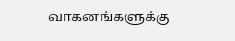வாகனங்களுக்கு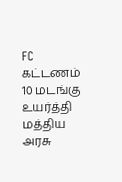FC கட்டணம் 10 மடங்கு உயர்த்தி மத்திய அரசு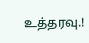உத்தரவு.!